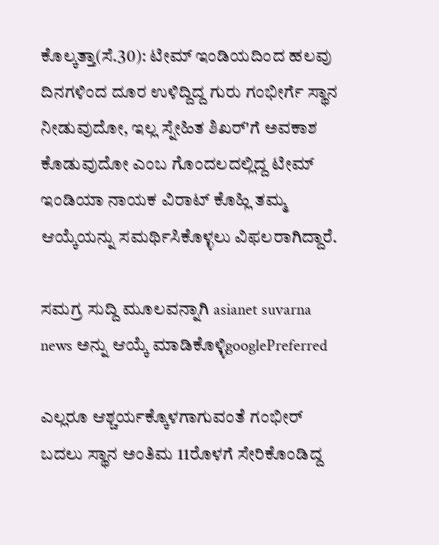ಕೊಲ್ಕತ್ತಾ(ಸೆ.30): ಟೀಮ್ ಇಂಡಿಯದಿಂದ ಹಲವು ದಿನಗಳಿಂದ ದೂರ ಉಳಿದ್ದಿದ್ದ ಗುರು ಗಂಭೀರ್ಗೆ ಸ್ಥಾನ ನೀಡುವುದೋ, ಇಲ್ಲ ಸ್ನೇಹಿತ ಶಿಖರ್'ಗೆ ಅವಕಾಶ ಕೊಡುವುದೋ ಎಂಬ ಗೊಂದಲದಲ್ಲಿದ್ದ ಟೀಮ್ ಇಂಡಿಯಾ ನಾಯಕ ವಿರಾಟ್ ಕೊಹ್ಲಿ ತಮ್ಮ ಆಯ್ಕೆಯನ್ನು ಸಮರ್ಥಿಸಿಕೊಳ್ಳಲು ವಿಫಲರಾಗಿದ್ದಾರೆ.

ಸಮಗ್ರ ಸುದ್ದಿ ಮೂಲವನ್ನಾಗಿ asianet suvarna news ಅನ್ನು ಆಯ್ಕೆ ಮಾಡಿಕೊಳ್ಳಿgooglePreferred

ಎಲ್ಲರೂ ಆಶ್ಚರ್ಯಕ್ಕೊಳಗಾಗುವಂತೆ ಗಂಭೀರ್ ಬದಲು ಸ್ಥಾನ ಅಂತಿಮ 11ರೊಳಗೆ ಸೇರಿಕೊಂಡಿದ್ದ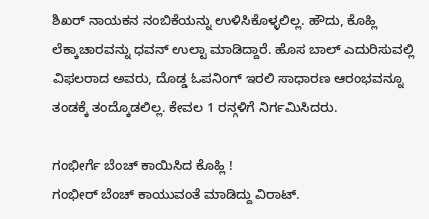ಶಿಖರ್ ನಾಯಕನ ನಂಬಿಕೆಯನ್ನು ಉಳಿಸಿಕೊಳ್ಳಲಿಲ್ಲ. ಹೌದು, ಕೊಹ್ಲಿ ಲೆಕ್ಕಾಚಾರವನ್ನು ಧವನ್ ಉಲ್ಟಾ ಮಾಡಿದ್ದಾರೆ. ಹೊಸ ಬಾಲ್ ಎದುರಿಸುವಲ್ಲಿ ವಿಫಲರಾದ ಅವರು, ದೊಡ್ಡ ಓಪನಿಂಗ್ ಇರಲಿ ಸಾಧಾರಣ ಆರಂಭವನ್ನೂ ತಂಡಕ್ಕೆ ತಂದ್ಕೊಡಲಿಲ್ಲ. ಕೇವಲ 1 ರನ್ಗಳಿಗೆ ನಿರ್ಗಮಿಸಿದರು.

ಗಂಭೀರ್ಗೆ ಬೆಂಚ್ ಕಾಯಿಸಿದ ಕೊಹ್ಲಿ !
ಗಂಭೀರ್ ಬೆಂಚ್ ಕಾಯುವಂತೆ ಮಾಡಿದ್ದು ವಿರಾಟ್.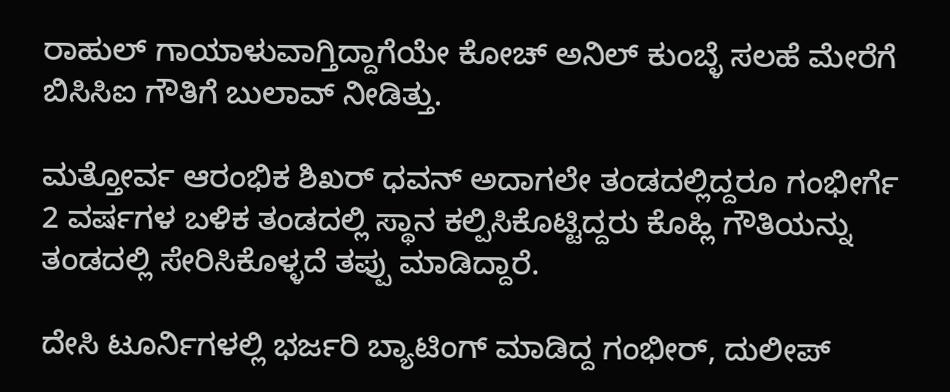ರಾಹುಲ್ ಗಾಯಾಳುವಾಗ್ತಿದ್ದಾಗೆಯೇ ಕೋಚ್ ಅನಿಲ್ ಕುಂಬ್ಳೆ ಸಲಹೆ ಮೇರೆಗೆ ಬಿಸಿಸಿಐ ಗೌತಿಗೆ ಬುಲಾವ್ ನೀಡಿತ್ತು.

ಮತ್ತೋರ್ವ ಆರಂಭಿಕ ಶಿಖರ್ ಧವನ್ ಅದಾಗಲೇ ತಂಡದಲ್ಲಿದ್ದರೂ ಗಂಭೀರ್ಗೆ 2 ವರ್ಷಗಳ ಬಳಿಕ ತಂಡದಲ್ಲಿ ಸ್ಥಾನ ಕಲ್ಪಿಸಿಕೊಟ್ಟಿದ್ದರು ಕೊಹ್ಲಿ ಗೌತಿಯನ್ನು ತಂಡದಲ್ಲಿ ಸೇರಿಸಿಕೊಳ್ಳದೆ ತಪ್ಪು ಮಾಡಿದ್ದಾರೆ.

ದೇಸಿ ಟೂರ್ನಿಗಳಲ್ಲಿ ಭರ್ಜರಿ ಬ್ಯಾಟಿಂಗ್ ಮಾಡಿದ್ದ ಗಂಭೀರ್, ದುಲೀಪ್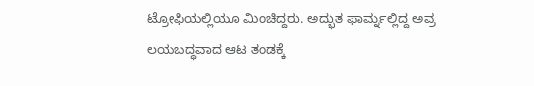ಟ್ರೋಫಿಯಲ್ಲಿಯೂ ಮಿಂಚಿದ್ದರು. ಅದ್ಭುತ ಫಾರ್ಮ್ನಲ್ಲಿದ್ದ ಅವ್ರ ಲಯಬದ್ಧವಾದ ಆಟ ತಂಡಕ್ಕೆ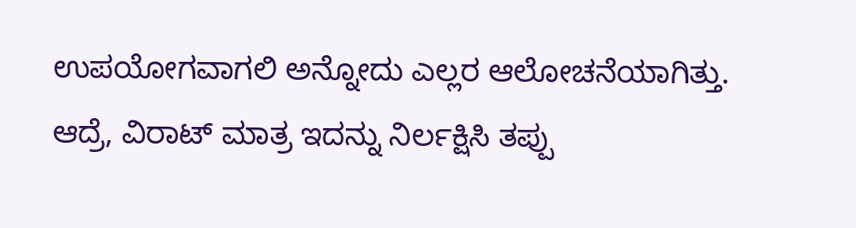ಉಪಯೋಗವಾಗಲಿ ಅನ್ನೋದು ಎಲ್ಲರ ಆಲೋಚನೆಯಾಗಿತ್ತು. ಆದ್ರೆ, ವಿರಾಟ್ ಮಾತ್ರ ಇದನ್ನು ನಿರ್ಲಕ್ಷಿಸಿ ತಪ್ಪು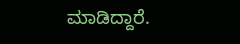ಮಾಡಿದ್ದಾರೆ.